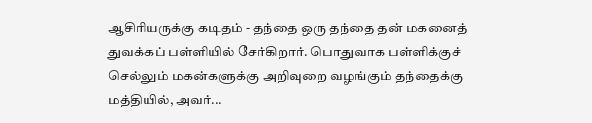ஆசிரியருக்கு கடிதம் - தந்தை ஒரு தந்தை தன் மகனைத் துவக்கப் பள்ளியில் சேர்கிறார். பொதுவாக பள்ளிக்குச் செல்லும் மகன்களுக்கு அறிவுறை வழங்கும் தந்தைக்கு மத்தியில், அவர்...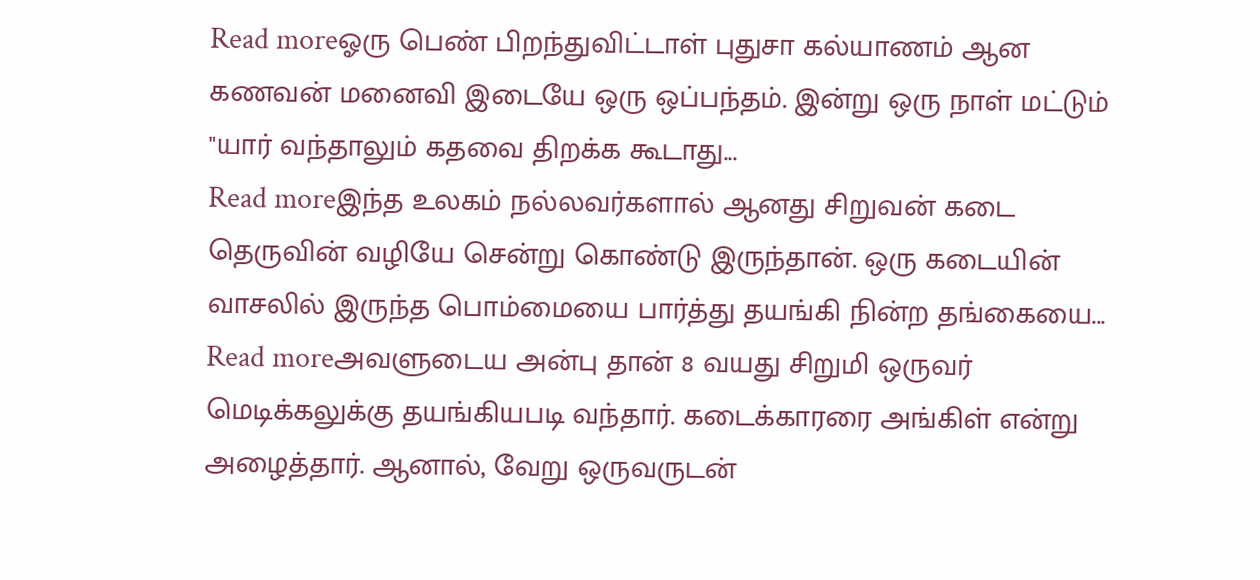Read moreஓரு பெண் பிறந்துவிட்டாள் புதுசா கல்யாணம் ஆன கணவன் மனைவி இடையே ஒரு ஒப்பந்தம். இன்று ஒரு நாள் மட்டும் "யார் வந்தாலும் கதவை திறக்க கூடாது...
Read moreஇந்த உலகம் நல்லவர்களால் ஆனது சிறுவன் கடை தெருவின் வழியே சென்று கொண்டு இருந்தான். ஒரு கடையின் வாசலில் இருந்த பொம்மையை பார்த்து தயங்கி நின்ற தங்கையை...
Read moreஅவளுடைய அன்பு தான் 8 வயது சிறுமி ஒருவர் மெடிக்கலுக்கு தயங்கியபடி வந்தார். கடைக்காரரை அங்கிள் என்று அழைத்தார். ஆனால், வேறு ஒருவருடன்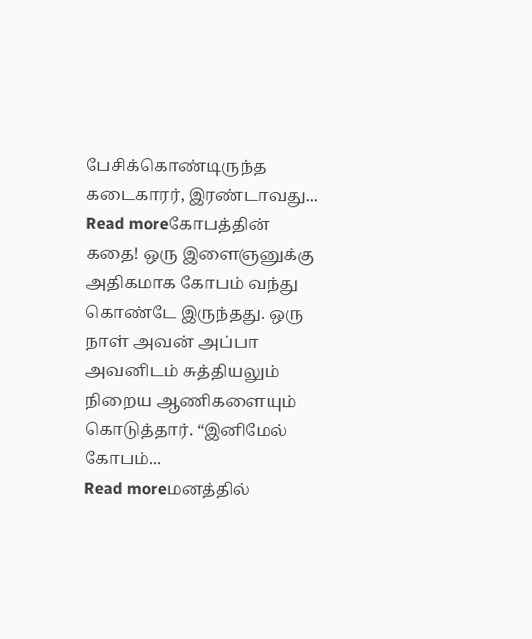பேசிக்கொண்டிருந்த கடைகாரர், இரண்டாவது...
Read moreகோபத்தின் கதை! ஒரு இளைஞனுக்கு அதிகமாக கோபம் வந்து கொண்டே இருந்தது. ஒரு நாள் அவன் அப்பா அவனிடம் சுத்தியலும் நிறைய ஆணிகளையும் கொடுத்தார். “இனிமேல் கோபம்...
Read moreமனத்தில்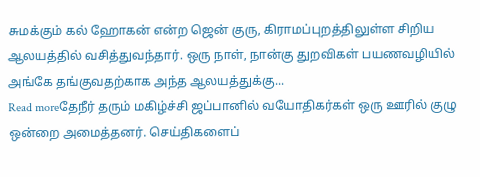சுமக்கும் கல் ஹோகன் என்ற ஜென் குரு, கிராமப்புறத்திலுள்ள சிறிய ஆலயத்தில் வசித்துவந்தார். ஒரு நாள், நான்கு துறவிகள் பயணவழியில் அங்கே தங்குவதற்காக அந்த ஆலயத்துக்கு...
Read moreதேநீர் தரும் மகிழ்ச்சி ஜப்பானில் வயோதிகர்கள் ஒரு ஊரில் குழு ஒன்றை அமைத்தனர். செய்திகளைப்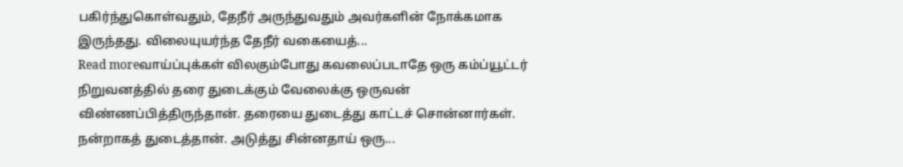பகிர்ந்துகொள்வதும், தேநீர் அருந்துவதும் அவர்களின் நோக்கமாக இருந்தது. விலையுயர்ந்த தேநீர் வகையைத்...
Read moreவாய்ப்புக்கள் விலகும்போது கவலைப்படாதே ஒரு கம்ப்யூட்டர் நிறுவனத்தில் தரை துடைக்கும் வேலைக்கு ஒருவன் விண்ணப்பித்திருந்தான். தரையை துடைத்து காட்டச் சொன்னார்கள். நன்றாகத் துடைத்தான். அடுத்து சின்னதாய் ஒரு...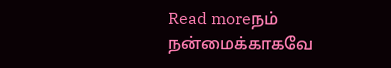Read moreநம் நன்மைக்காகவே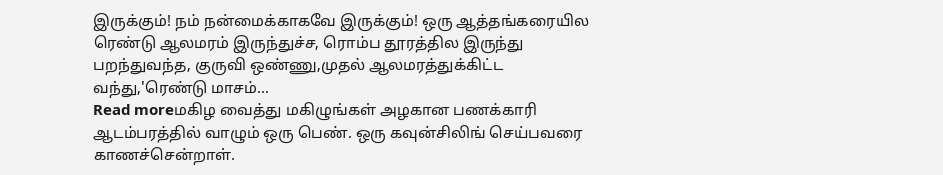இருக்கும்! நம் நன்மைக்காகவே இருக்கும்! ஒரு ஆத்தங்கரையில ரெண்டு ஆலமரம் இருந்துச்ச, ரொம்ப தூரத்தில இருந்து பறந்துவந்த, குருவி ஒண்ணு,முதல் ஆலமரத்துக்கிட்ட வந்து,'ரெண்டு மாசம்...
Read moreமகிழ வைத்து மகிழுங்கள் அழகான பணக்காரி ஆடம்பரத்தில் வாழும் ஒரு பெண். ஒரு கவுன்சிலிங் செய்பவரை காணச்சென்றாள்.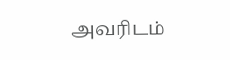அவரிடம்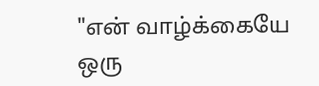"என் வாழ்க்கையே ஒரு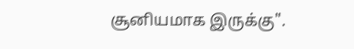சூனியமாக இருக்கு".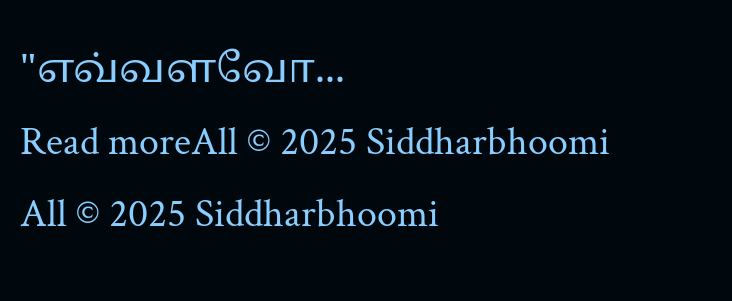"எவ்வளவோ...
Read moreAll © 2025 Siddharbhoomi
All © 2025 Siddharbhoomi